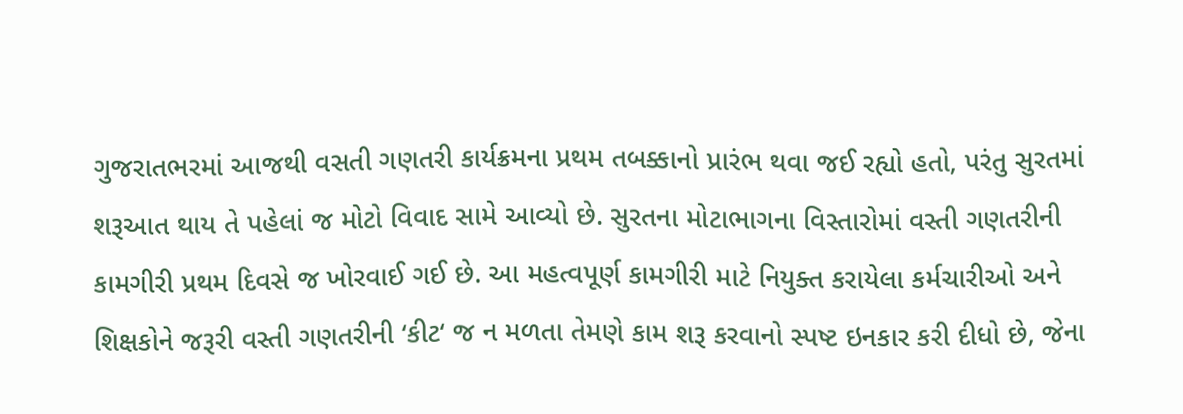ગુજરાતભરમાં આજથી વસતી ગણતરી કાર્યક્રમના પ્રથમ તબક્કાનો પ્રારંભ થવા જઈ રહ્યો હતો, પરંતુ સુરતમાં શરૂઆત થાય તે પહેલાં જ મોટો વિવાદ સામે આવ્યો છે. સુરતના મોટાભાગના વિસ્તારોમાં વસ્તી ગણતરીની કામગીરી પ્રથમ દિવસે જ ખોરવાઈ ગઈ છે. આ મહત્વપૂર્ણ કામગીરી માટે નિયુક્ત કરાયેલા કર્મચારીઓ અને શિક્ષકોને જરૂરી વસ્તી ગણતરીની ‘કીટ‘ જ ન મળતા તેમણે કામ શરૂ કરવાનો સ્પષ્ટ ઇનકાર કરી દીધો છે, જેના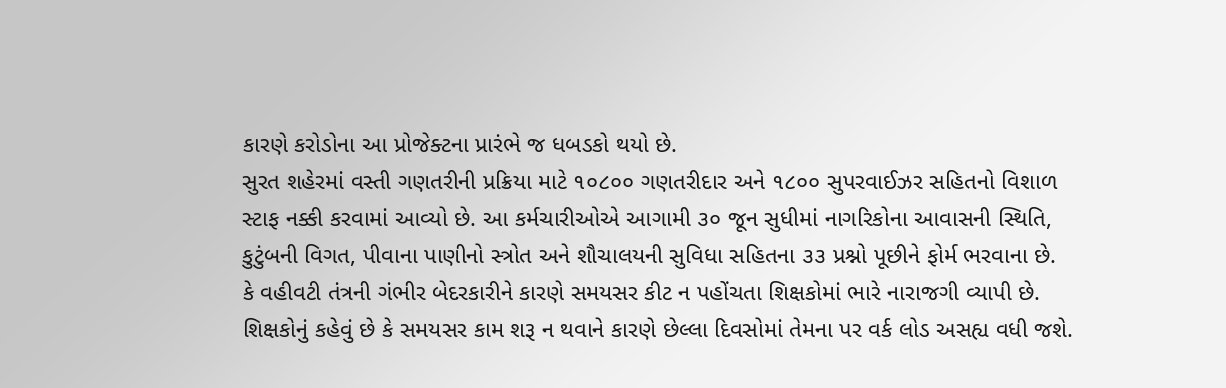કારણે કરોડોના આ પ્રોજેક્ટના પ્રારંભે જ ધબડકો થયો છે.
સુરત શહેરમાં વસ્તી ગણતરીની પ્રક્રિયા માટે ૧૦૮૦૦ ગણતરીદાર અને ૧૮૦૦ સુપરવાઈઝર સહિતનો વિશાળ સ્ટાફ નક્કી કરવામાં આવ્યો છે. આ કર્મચારીઓએ આગામી ૩૦ જૂન સુધીમાં નાગરિકોના આવાસની સ્થિતિ, કુટુંબની વિગત, પીવાના પાણીનો સ્ત્રોત અને શૌચાલયની સુવિધા સહિતના ૩૩ પ્રશ્નો પૂછીને ફોર્મ ભરવાના છે.
કે વહીવટી તંત્રની ગંભીર બેદરકારીને કારણે સમયસર કીટ ન પહોંચતા શિક્ષકોમાં ભારે નારાજગી વ્યાપી છે. શિક્ષકોનું કહેવું છે કે સમયસર કામ શરૂ ન થવાને કારણે છેલ્લા દિવસોમાં તેમના પર વર્ક લોડ અસહ્ય વધી જશે.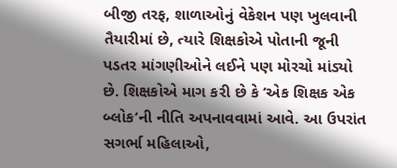બીજી તરફ, શાળાઓનું વેકેશન પણ ખુલવાની તૈયારીમાં છે, ત્યારે શિક્ષકોએ પોતાની જૂની પડતર માંગણીઓને લઈને પણ મોરચો માંડ્યો છે. શિક્ષકોએ માગ કરી છે કે ‘એક શિક્ષક એક બ્લોક‘ની નીતિ અપનાવવામાં આવે. આ ઉપરાંત સગર્ભા મહિલાઓ,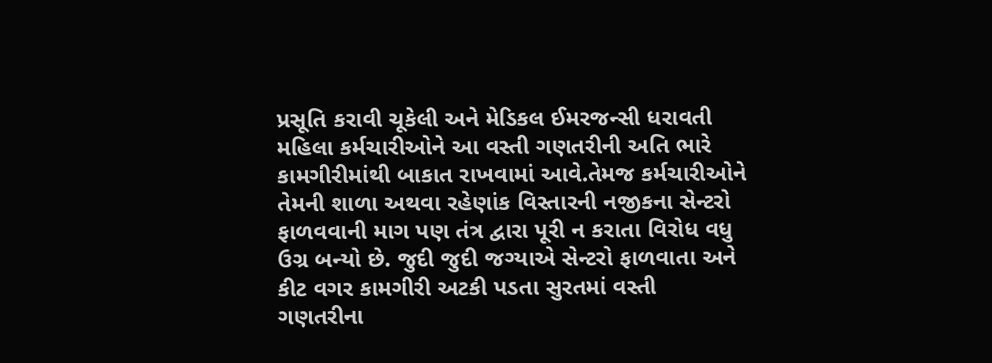પ્રસૂતિ કરાવી ચૂકેલી અને મેડિકલ ઈમરજન્સી ધરાવતી મહિલા કર્મચારીઓને આ વસ્તી ગણતરીની અતિ ભારે કામગીરીમાંથી બાકાત રાખવામાં આવે.તેમજ કર્મચારીઓને તેમની શાળા અથવા રહેણાંક વિસ્તારની નજીકના સેન્ટરો ફાળવવાની માગ પણ તંત્ર દ્વારા પૂરી ન કરાતા વિરોધ વધુ ઉગ્ર બન્યો છે. જુદી જુદી જગ્યાએ સેન્ટરો ફાળવાતા અને કીટ વગર કામગીરી અટકી પડતા સુરતમાં વસ્તી ગણતરીના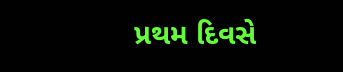પ્રથમ દિવસે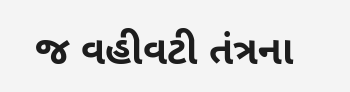જ વહીવટી તંત્રના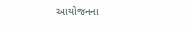આયોજનના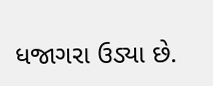ધજાગરા ઉડ્યા છે.